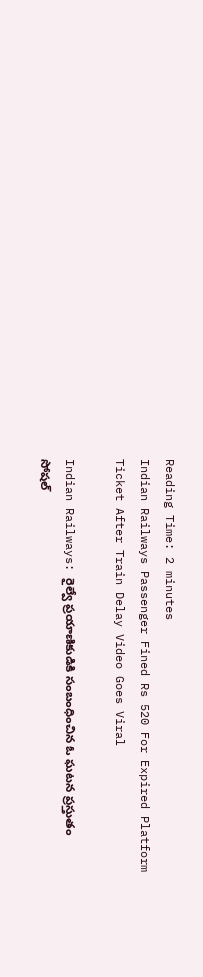Reading Time: 2 minutes
Indian Railways Passenger Fined Rs 520 For Expired Platform Ticket After Train Delay Video Goes Viral

Indian Railways: రైల్వే ప్రయాణికుడికి సంబంధించిన ఓ ఘటన ప్రస్తుతం సోషల్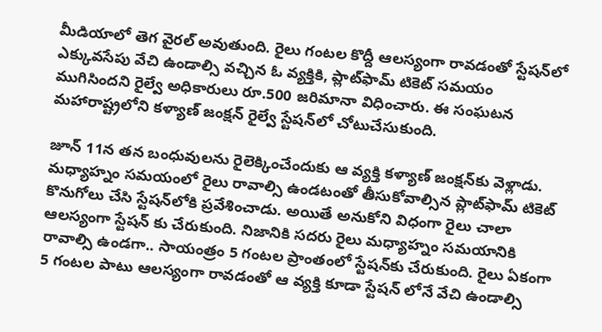మీడియాలో తెగ వైరల్ అవుతుంది. రైలు గంటల కొద్దీ ఆలస్యంగా రావడంతో స్టేషన్‌లో ఎక్కువసేపు వేచి ఉండాల్సి వచ్చిన ఓ వ్యక్తికి, ప్లాట్‌ఫామ్ టికెట్ సమయం ముగిసిందని రైల్వే అధికారులు రూ.500 జరిమానా విధించారు. ఈ సంఘటన మహారాష్ట్రలోని కళ్యాణ్ జంక్షన్ రైల్వే స్టేషన్‌లో చోటుచేసుకుంది.

జూన్ 11న తన బంధువులను రైలెక్కించేందుకు ఆ వ్యక్తి కళ్యాణ్ జంక్షన్‌కు వెళ్లాడు. మధ్యాహ్నం సమయంలో రైలు రావాల్సి ఉండటంతో తీసుకోవాల్సిన ప్లాట్‌ఫామ్ టికెట్ కొనుగోలు చేసి స్టేషన్‌లోకి ప్రవేశించాడు. అయితే అనుకోని విధంగా రైలు చాలా ఆలస్యంగా స్టేషన్ కు చేరుకుంది. నిజానికి సదరు రైలు మధ్యాహ్నం సమయానికి రావాల్సి ఉండగా.. సాయంత్రం 5 గంటల ప్రాంతంలో స్టేషన్‌కు చేరుకుంది. రైలు ఏకంగా 5 గంటల పాటు ఆలస్యంగా రావడంతో ఆ వ్యక్తి కూడా స్టేషన్‌ లోనే వేచి ఉండాల్సి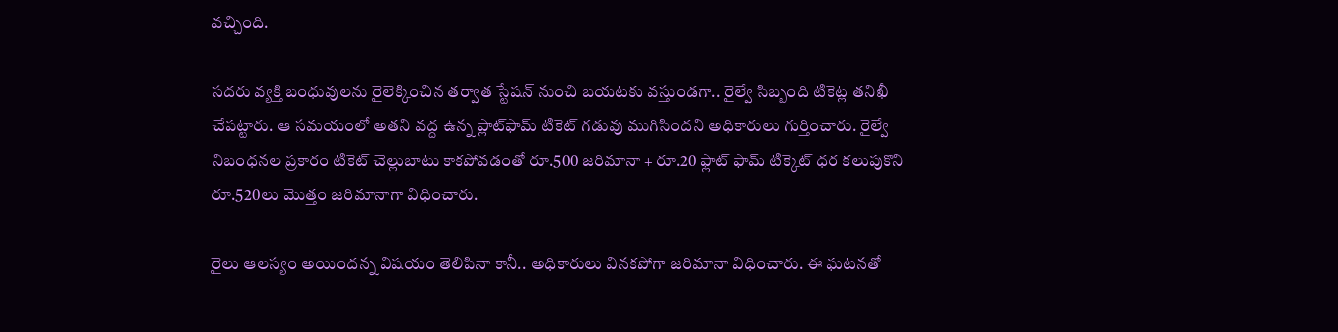వచ్చింది.

సదరు వ్యక్తి బంధువులను రైలెక్కించిన తర్వాత స్టేషన్ నుంచి బయటకు వస్తుండగా.. రైల్వే సిబ్బంది టికెట్ల తనిఖీ చేపట్టారు. ఆ సమయంలో అతని వద్ద ఉన్న ప్లాట్‌ఫామ్ టికెట్ గడువు ముగిసిందని అధికారులు గుర్తించారు. రైల్వే నిబంధనల ప్రకారం టికెట్ చెల్లుబాటు కాకపోవడంతో రూ.500 జరిమానా + రూ.20 ఫ్లాట్ ఫామ్ టిక్కెట్ ధర కలుపుకొని రూ.520లు మొత్తం జరిమానాగా విధించారు.

రైలు ఆలస్యం అయిందన్న విషయం తెలిపినా కానీ.. అధికారులు వినకపోగా జరిమానా విధించారు. ఈ ఘటనతో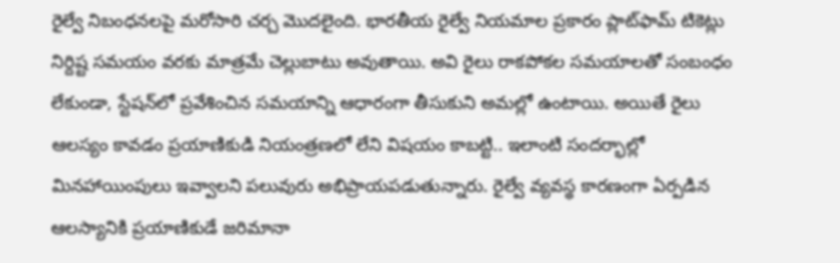రైల్వే నిబంధనలపై మరోసారి చర్చ మొదలైంది. భారతీయ రైల్వే నియమాల ప్రకారం ప్లాట్‌ఫామ్ టికెట్లు నిర్దిష్ట సమయం వరకు మాత్రమే చెల్లుబాటు అవుతాయి. అవి రైలు రాకపోకల సమయాలతో సంబంధం లేకుండా, స్టేషన్‌లో ప్రవేశించిన సమయాన్ని ఆధారంగా తీసుకుని అమల్లో ఉంటాయి. అయితే రైలు ఆలస్యం కావడం ప్రయాణికుడి నియంత్రణలో లేని విషయం కాబట్టి.. ఇలాంటి సందర్భాల్లో మినహాయింపులు ఇవ్వాలని పలువురు అభిప్రాయపడుతున్నారు. రైల్వే వ్యవస్థ కారణంగా ఏర్పడిన ఆలస్యానికి ప్రయాణికుడే జరిమానా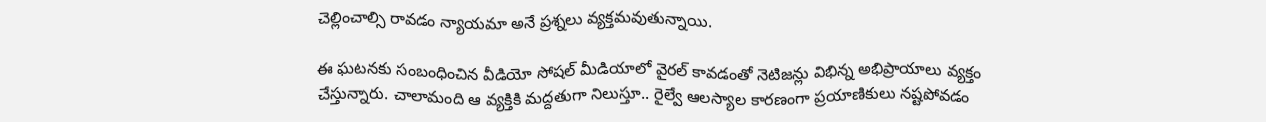చెల్లించాల్సి రావడం న్యాయమా అనే ప్రశ్నలు వ్యక్తమవుతున్నాయి.

ఈ ఘటనకు సంబంధించిన వీడియో సోషల్ మీడియాలో వైరల్ కావడంతో నెటిజన్లు విభిన్న అభిప్రాయాలు వ్యక్తం చేస్తున్నారు. చాలామంది ఆ వ్యక్తికి మద్దతుగా నిలుస్తూ.. రైల్వే ఆలస్యాల కారణంగా ప్రయాణికులు నష్టపోవడం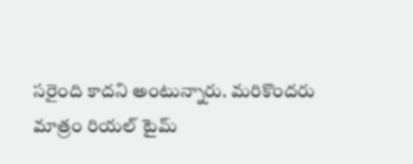సరైంది కాదని అంటున్నారు. మరికొందరు మాత్రం రియల్‌ టైమ్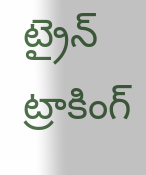ట్రైన్ ట్రాకింగ్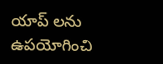యాప్‌ లను ఉపయోగించి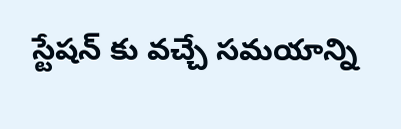స్టేషన్‌ కు వచ్చే సమయాన్ని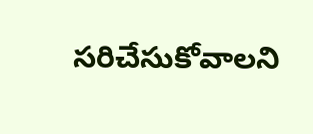సరిచేసుకోవాలని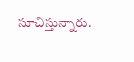సూచిస్తున్నారు.